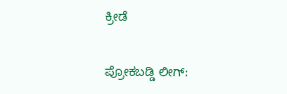ಕ್ರೀಡೆ

ಪ್ರೋಕಬಡ್ಡಿ ಲೀಗ್‍: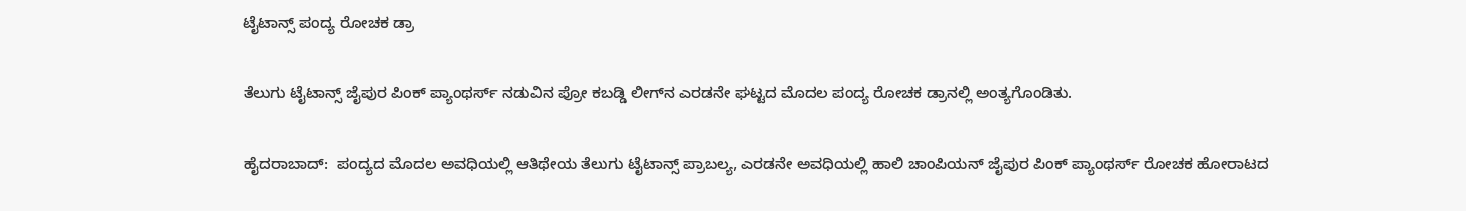ಟೈಟಾನ್ಸ್ ಪಂದ್ಯ ರೋಚಕ ಡ್ರಾ

ತೆಲುಗು ಟೈಟಾನ್ಸ್ ಜೈಪುರ ಪಿಂಕ್ ಪ್ಯಾಂಥರ್ಸ್ ನಡುವಿನ ಪ್ರೋ ಕಬಡ್ಡಿ ಲೀಗ್‍ನ ಎರಡನೇ ಘಟ್ಟದ ಮೊದಲ ಪಂದ್ಯ ರೋಚಕ ಡ್ರಾನಲ್ಲಿ ಅಂತ್ಯಗೊಂಡಿತು.

ಹೈದರಾಬಾದ್:  ಪಂದ್ಯದ ಮೊದಲ ಅವಧಿಯಲ್ಲಿ ಆತಿಥೇಯ ತೆಲುಗು ಟೈಟಾನ್ಸ್ ಪ್ರಾಬಲ್ಯ, ಎರಡನೇ ಅವಧಿಯಲ್ಲಿ ಹಾಲಿ ಚಾಂಪಿಯನ್ ಜೈಪುರ ಪಿಂಕ್ ಪ್ಯಾಂಥರ್ಸ್ ರೋಚಕ ಹೋರಾಟದ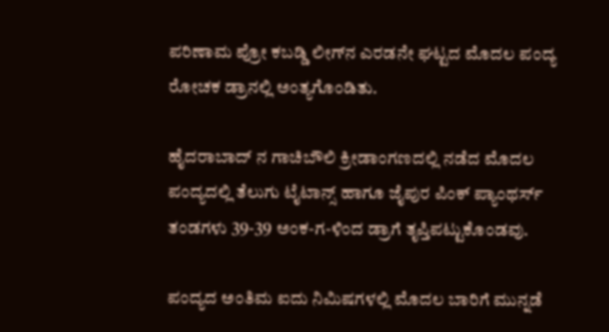ಪರಿಣಾಮ ಪ್ರೋ ಕಬಡ್ಡಿ ಲೀಗ್‍ನ ಎರಡನೇ ಘಟ್ಟದ ಮೊದಲ ಪಂದ್ಯ ರೋಚಕ ಡ್ರಾನಲ್ಲಿ ಅಂತ್ಯಗೊಂಡಿತು.

ಹೈದರಾಬಾದ್ ನ ಗಾಚಿಬೌಲಿ ಕ್ರೀಡಾಂಗಣದಲ್ಲಿ ನಡೆದ ಮೊದಲ ಪಂದ್ಯದಲ್ಲಿ ತೆಲುಗು ಟೈಟಾನ್ಸ್ ಹಾಗೂ ಜೈಪುರ ಪಿಂಕ್ ಪ್ಯಾಂಥರ್ಸ್ ತಂಡಗಳು 39-39 ಅಂಕ-ಗ-ಳಿಂದ ಡ್ರಾಗೆ ತೃಪ್ತಿಪಟ್ಟುಕೊಂಡವು.

ಪಂದ್ಯದ ಅಂತಿಮ ಐದು ನಿಮಿಷಗಳಲ್ಲಿ ಮೊದಲ ಬಾರಿಗೆ ಮುನ್ನಡೆ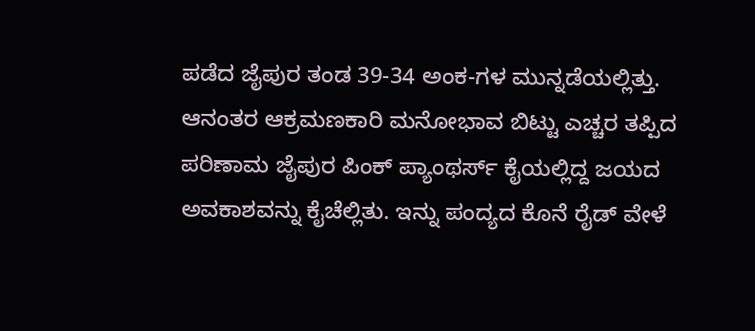ಪಡೆದ ಜೈಪುರ ತಂಡ 39-34 ಅಂಕ-ಗಳ ಮುನ್ನಡೆಯಲ್ಲಿತ್ತು. ಆನಂತರ ಆಕ್ರಮಣಕಾರಿ ಮನೋಭಾವ ಬಿಟ್ಟು ಎಚ್ಚರ ತಪ್ಪಿದ ಪರಿಣಾಮ ಜೈಪುರ ಪಿಂಕ್ ಪ್ಯಾಂಥರ್ಸ್ ಕೈಯಲ್ಲಿದ್ದ ಜಯದ ಅವಕಾಶವನ್ನು ಕೈಚೆಲ್ಲಿತು. ಇನ್ನು ಪಂದ್ಯದ ಕೊನೆ ರೈಡ್ ವೇಳೆ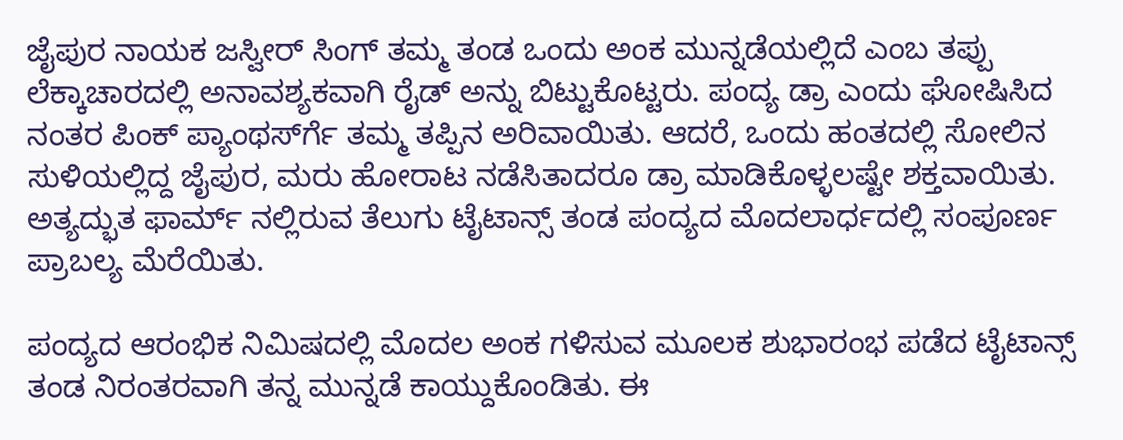ಜೈಪುರ ನಾಯಕ ಜಸ್ವೀರ್ ಸಿಂಗ್ ತಮ್ಮ ತಂಡ ಒಂದು ಅಂಕ ಮುನ್ನಡೆಯಲ್ಲಿದೆ ಎಂಬ ತಪ್ಪು ಲೆಕ್ಕಾಚಾರದಲ್ಲಿ ಅನಾವಶ್ಯಕವಾಗಿ ರೈಡ್ ಅನ್ನು ಬಿಟ್ಟುಕೊಟ್ಟರು. ಪಂದ್ಯ ಡ್ರಾ ಎಂದು ಘೋಷಿಸಿದ ನಂತರ ಪಿಂಕ್ ಪ್ಯಾಂಥರ್ಸ್‍ಗೆ ತಮ್ಮ ತಪ್ಪಿನ ಅರಿವಾಯಿತು. ಆದರೆ, ಒಂದು ಹಂತದಲ್ಲಿ ಸೋಲಿನ ಸುಳಿಯಲ್ಲಿದ್ದ ಜೈಪುರ, ಮರು ಹೋರಾಟ ನಡೆಸಿತಾದರೂ ಡ್ರಾ ಮಾಡಿಕೊಳ್ಳಲಷ್ಟೇ ಶಕ್ತವಾಯಿತು. ಅತ್ಯದ್ಭುತ ಫಾರ್ಮ್ ನಲ್ಲಿರುವ ತೆಲುಗು ಟೈಟಾನ್ಸ್ ತಂಡ ಪಂದ್ಯದ ಮೊದಲಾರ್ಧದಲ್ಲಿ ಸಂಪೂರ್ಣ ಪ್ರಾಬಲ್ಯ ಮೆರೆಯಿತು.

ಪಂದ್ಯದ ಆರಂಭಿಕ ನಿಮಿಷದಲ್ಲಿ ಮೊದಲ ಅಂಕ ಗಳಿಸುವ ಮೂಲಕ ಶುಭಾರಂಭ ಪಡೆದ ಟೈಟಾನ್ಸ್ ತಂಡ ನಿರಂತರವಾಗಿ ತನ್ನ ಮುನ್ನಡೆ ಕಾಯ್ದುಕೊಂಡಿತು. ಈ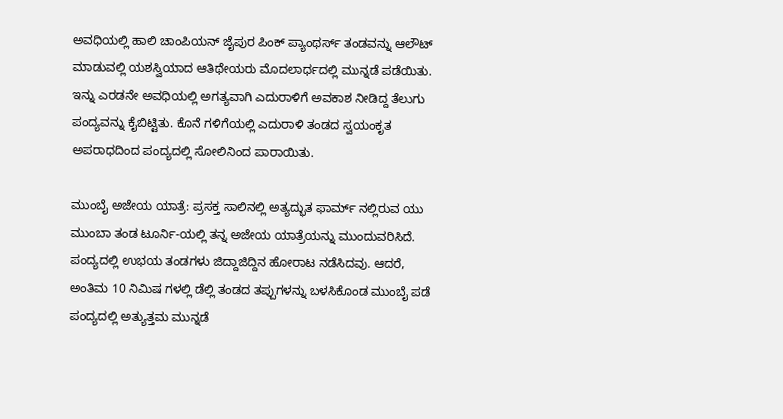ಅವಧಿಯಲ್ಲಿ ಹಾಲಿ ಚಾಂಪಿಯನ್ ಜೈಪುರ ಪಿಂಕ್ ಪ್ಯಾಂಥರ್ಸ್ ತಂಡವನ್ನು ಆಲೌಟ್ ಮಾಡುವಲ್ಲಿ ಯಶಸ್ವಿಯಾದ ಆತಿಥೇಯರು ಮೊದಲಾರ್ಧದಲ್ಲಿ ಮುನ್ನಡೆ ಪಡೆಯಿತು.  ಇನ್ನು ಎರಡನೇ ಅವಧಿಯಲ್ಲಿ ಅಗತ್ಯವಾಗಿ ಎದುರಾಳಿಗೆ ಅವಕಾಶ ನೀಡಿದ್ದ ತೆಲುಗು ಪಂದ್ಯವನ್ನು ಕೈಬಿಟ್ಟಿತು. ಕೊನೆ ಗಳಿಗೆಯಲ್ಲಿ ಎದುರಾಳಿ ತಂಡದ ಸ್ವಯಂಕೃತ ಅಪರಾಧದಿಂದ ಪಂದ್ಯದಲ್ಲಿ ಸೋಲಿನಿಂದ ಪಾರಾಯಿತು.

ಮುಂಬೈ ಅಜೇಯ ಯಾತ್ರೆ: ಪ್ರಸಕ್ತ ಸಾಲಿನಲ್ಲಿ ಅತ್ಯದ್ಭುತ ಫಾರ್ಮ್ ನಲ್ಲಿರುವ ಯು ಮುಂಬಾ ತಂಡ ಟೂರ್ನಿ-ಯಲ್ಲಿ ತನ್ನ ಅಜೇಯ ಯಾತ್ರೆಯನ್ನು ಮುಂದುವರಿಸಿದೆ. ಪಂದ್ಯದಲ್ಲಿ ಉಭಯ ತಂಡಗಳು ಜಿದ್ದಾಜಿದ್ದಿನ ಹೋರಾಟ ನಡೆಸಿದವು. ಆದರೆ, ಅಂತಿಮ 10 ನಿಮಿಷ ಗಳಲ್ಲಿ ಡೆಲ್ಲಿ ತಂಡದ ತಪ್ಪುಗಳನ್ನು ಬಳಸಿಕೊಂಡ ಮುಂಬೈ ಪಡೆ ಪಂದ್ಯದಲ್ಲಿ ಅತ್ಯುತ್ತಮ ಮುನ್ನಡೆ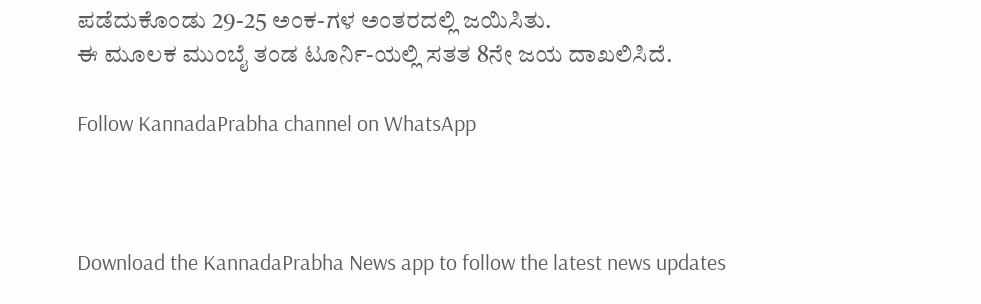ಪಡೆದುಕೊಂಡು 29-25 ಅಂಕ-ಗಳ ಅಂತರದಲ್ಲಿ ಜಯಿಸಿತು.
ಈ ಮೂಲಕ ಮುಂಬೈ ತಂಡ ಟೂರ್ನಿ-ಯಲ್ಲಿ ಸತತ 8ನೇ ಜಯ ದಾಖಲಿಸಿದೆ.

Follow KannadaPrabha channel on WhatsApp



Download the KannadaPrabha News app to follow the latest news updates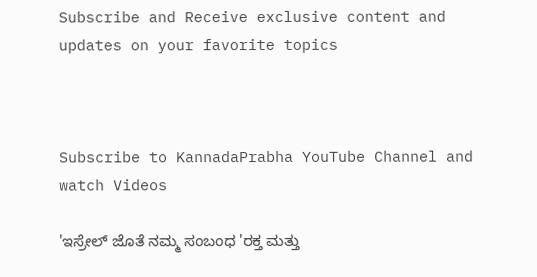Subscribe and Receive exclusive content and updates on your favorite topics



Subscribe to KannadaPrabha YouTube Channel and watch Videos

'ಇಸ್ರೇಲ್‌ ಜೊತೆ ನಮ್ಮ ಸಂಬಂಧ 'ರಕ್ತ ಮತ್ತು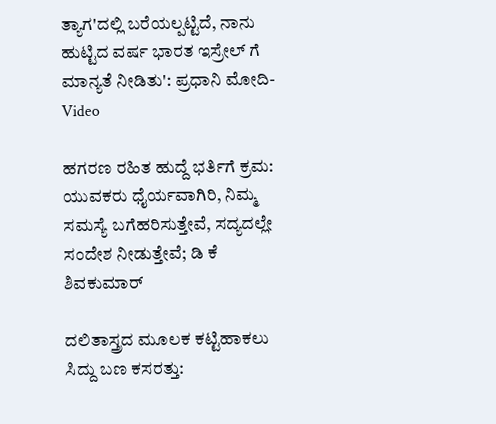ತ್ಯಾಗ'ದಲ್ಲಿ ಬರೆಯಲ್ಪಟ್ಟಿದೆ, ನಾನು ಹುಟ್ಟಿದ ವರ್ಷ ಭಾರತ ಇಸ್ರೇಲ್ ಗೆ ಮಾನ್ಯತೆ ನೀಡಿತು': ಪ್ರಧಾನಿ ಮೋದಿ-Video

ಹಗರಣ ರಹಿತ ಹುದ್ದೆ ಭರ್ತಿಗೆ ಕ್ರಮ: ಯುವಕರು ಧೈರ್ಯವಾಗಿರಿ, ನಿಮ್ಮ ಸಮಸ್ಯೆ ಬಗೆಹರಿಸುತ್ತೇವೆ, ಸದ್ಯದಲ್ಲೇ ಸಂದೇಶ ನೀಡುತ್ತೇವೆ; ಡಿ ಕೆ ಶಿವಕುಮಾರ್

ದಲಿತಾಸ್ತ್ರದ ಮೂಲಕ ಕಟ್ಟಿಹಾಕಲು ಸಿದ್ದು ಬಣ ಕಸರತ್ತು: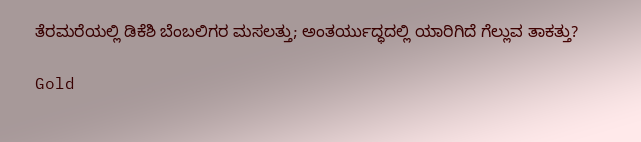ತೆರಮರೆಯಲ್ಲಿ ಡಿಕೆಶಿ ಬೆಂಬಲಿಗರ ಮಸಲತ್ತು; ಅಂತರ್ಯುದ್ಧದಲ್ಲಿ ಯಾರಿಗಿದೆ ಗೆಲ್ಲುವ ತಾಕತ್ತು?

Gold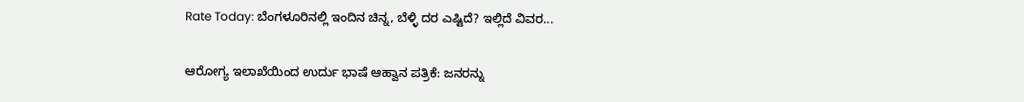Rate Today: ಬೆಂಗಳೂರಿನಲ್ಲಿ ಇಂದಿನ ಚಿನ್ನ, ಬೆಳ್ಳಿ ದರ ಎಷ್ಟಿದೆ? ಇಲ್ಲಿದೆ ವಿವರ...

ಆರೋಗ್ಯ ಇಲಾಖೆಯಿಂದ ಉರ್ದು ಭಾಷೆ ಆಹ್ವಾನ ಪತ್ರಿಕೆ: ಜನರನ್ನು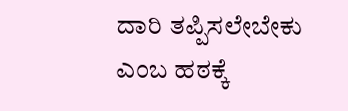ದಾರಿ ತಪ್ಪಿಸಲೇಬೇಕು ಎಂಬ ಹಠಕ್ಕೆ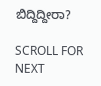ಬಿದ್ದಿದ್ದೀರಾ?

SCROLL FOR NEXT